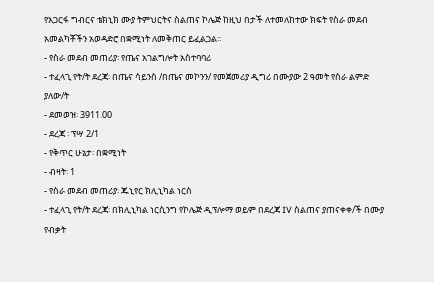የአጋርፋ ግብርና ቴክኒክ ሙያ ትምህርትና ስልጠና ኮሌጅ ከዚህ በታች ለተመለከተው ክፍት የስራ መደብ አመልካቾችን አወዳድሮ በቋሚነት ለመቅጠር ይፈልጋል፡፡
- የስራ መደብ መጠሪያ፡ የጤና አገልግሎት አስተባባሪ
- ተፈላጊ የት/ት ደረጃ፡ በጤና ሳይንስ /በጤና መኮንን/ የመጀመሪያ ዲግሪ በሙያው 2 ዓመት የስራ ልምድ ያለው/ት
- ደመወዝ፡ 3911.00
- ደረጃ ፡ ፕሣ 2/1
- የቅጥር ሁኔታ፡ በቋሚነት
- ብዛት፡ 1
- የስራ መደብ መጠሪያ፡ ጁኒየር ክሊኒካል ነርስ
- ተፈላጊ የት/ት ደረጃ፡ በክሊኒካል ነርሲንግ የኮሌጅ ዲፕሎማ ወይም በደረጃ IV ስልጠና ያጠናቀቀ/ች በሙያ የብቃት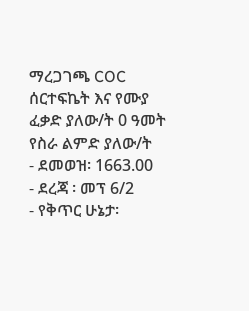ማረጋገጫ COC ሰርተፍኬት እና የሙያ ፈቃድ ያለው/ት 0 ዓመት የስራ ልምድ ያለው/ት
- ደመወዝ፡ 1663.00
- ደረጃ ፡ መፕ 6/2
- የቅጥር ሁኔታ፡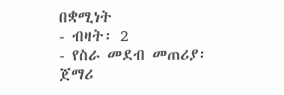በቋሚነት
- ብዛት፡ 2
- የስራ መደብ መጠሪያ፡ ጀማሪ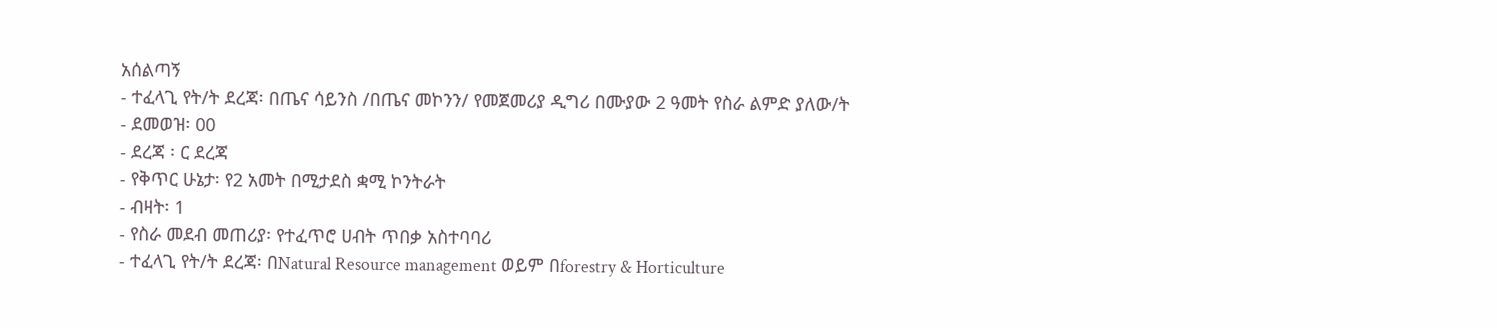አሰልጣኝ
- ተፈላጊ የት/ት ደረጃ፡ በጤና ሳይንስ /በጤና መኮንን/ የመጀመሪያ ዲግሪ በሙያው 2 ዓመት የስራ ልምድ ያለው/ት
- ደመወዝ፡ 00
- ደረጃ ፡ ር ደረጃ
- የቅጥር ሁኔታ፡ የ2 አመት በሚታደስ ቋሚ ኮንትራት
- ብዛት፡ 1
- የስራ መደብ መጠሪያ፡ የተፈጥሮ ሀብት ጥበቃ አስተባባሪ
- ተፈላጊ የት/ት ደረጃ፡ በNatural Resource management ወይም በforestry & Horticulture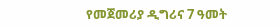የመጀመሪያ ዲግሪና 7 ዓመት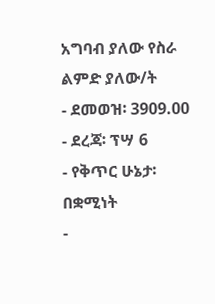አግባብ ያለው የስራ ልምድ ያለው/ት
- ደመወዝ፡ 3909.00
- ደረጃ፡ ፕሣ 6
- የቅጥር ሁኔታ፡ በቋሚነት
-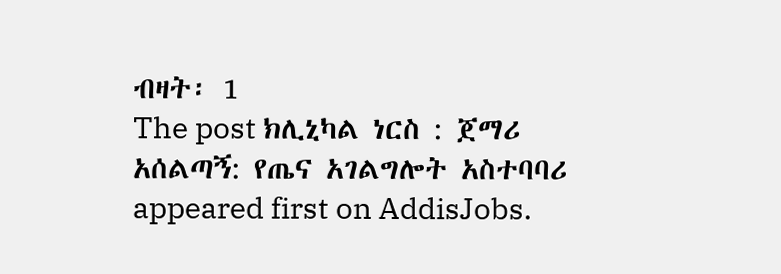ብዛት፡ 1
The post ክሊኒካል ነርስ : ጀማሪ አሰልጣኝ: የጤና አገልግሎት አስተባባሪ appeared first on AddisJobs.